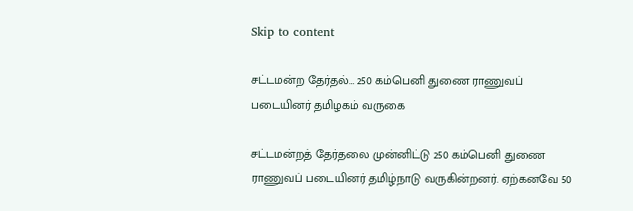Skip to content

சட்டமன்ற தேர்தல்… 250 கம்பெனி துணை ராணுவப் படையினர் தமிழகம் வருகை

சட்டமன்றத் தேர்தலை முன்னிட்டு 250 கம்பெனி துணை ராணுவப் படையினர் தமிழ்நாடு வருகின்றனர். ஏற்கனவே 50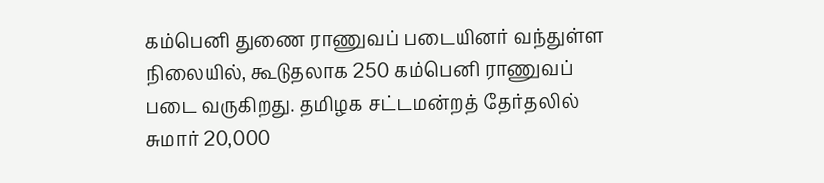கம்பெனி துணை ராணுவப் படையினர் வந்துள்ள நிலையில், கூடுதலாக 250 கம்பெனி ராணுவப் படை வருகிறது. தமிழக சட்டமன்றத் தேர்தலில் சுமார் 20,000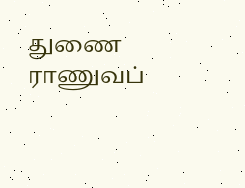துணை ராணுவப்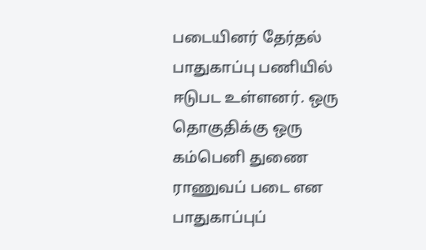படையினர் தேர்தல் பாதுகாப்பு பணியில் ஈடுபட உள்ளனர். ஒரு தொகுதிக்கு ஒரு கம்பெனி துணை ராணுவப் படை என பாதுகாப்புப்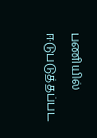பணியில் ஈடுபடுத்தப்பட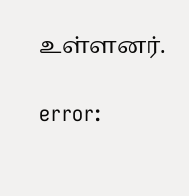உள்ளனர்.

error: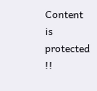Content is protected !!